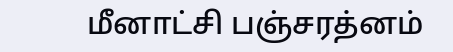மீனாட்சி பஞ்சரத்னம்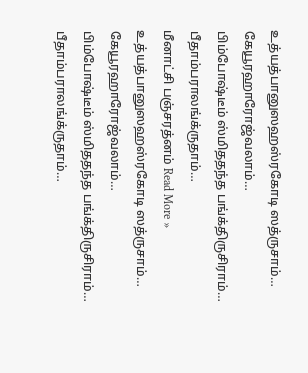உத்யத்பானுஸஹஸ்ரகோடி ஸத்ருசாம்…
கேயூரஹாரோஜ்வலாம்…
பிம்போஷ்டீம் ஸ்மிததந்த பங்க்திருசிராம்…
பீதாம்பராலங்க்ருதாம்…
மீனாட்சி பஞ்சரத்னம் Read More »
உத்யத்பானுஸஹஸ்ரகோடி ஸத்ருசாம்…
கேயூரஹாரோஜ்வலாம்…
பிம்போஷ்டீம் ஸ்மிததந்த பங்க்திருசிராம்…
பீதாம்பராலங்க்ருதாம்…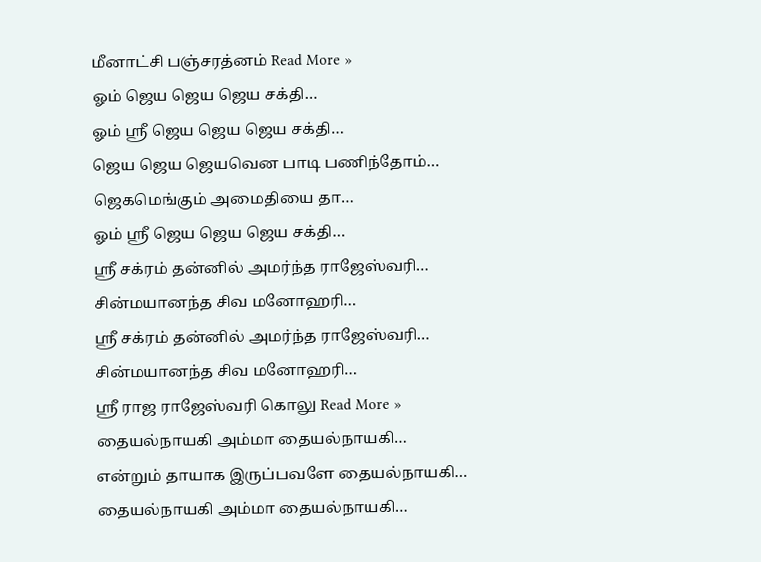மீனாட்சி பஞ்சரத்னம் Read More »
ஓம் ஜெய ஜெய ஜெய சக்தி…
ஓம் ஸ்ரீ ஜெய ஜெய ஜெய சக்தி…
ஜெய ஜெய ஜெயவென பாடி பணிந்தோம்…
ஜெகமெங்கும் அமைதியை தா…
ஓம் ஸ்ரீ ஜெய ஜெய ஜெய சக்தி…
ஸ்ரீ சக்ரம் தன்னில் அமர்ந்த ராஜேஸ்வரி…
சின்மயானந்த சிவ மனோஹரி…
ஸ்ரீ சக்ரம் தன்னில் அமர்ந்த ராஜேஸ்வரி…
சின்மயானந்த சிவ மனோஹரி…
ஸ்ரீ ராஜ ராஜேஸ்வரி கொலு Read More »
தையல்நாயகி அம்மா தையல்நாயகி…
என்றும் தாயாக இருப்பவளே தையல்நாயகி…
தையல்நாயகி அம்மா தையல்நாயகி…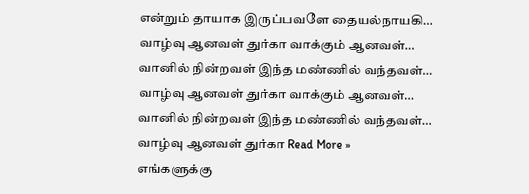என்றும் தாயாக இருப்பவளே தையல்நாயகி…
வாழ்வு ஆனவள் துர்கா வாக்கும் ஆனவள்…
வானில் நின்றவள் இந்த மண்ணில் வந்தவள்…
வாழ்வு ஆனவள் துர்கா வாக்கும் ஆனவள்…
வானில் நின்றவள் இந்த மண்ணில் வந்தவள்…
வாழ்வு ஆனவள் துர்கா Read More »
எங்களுக்கு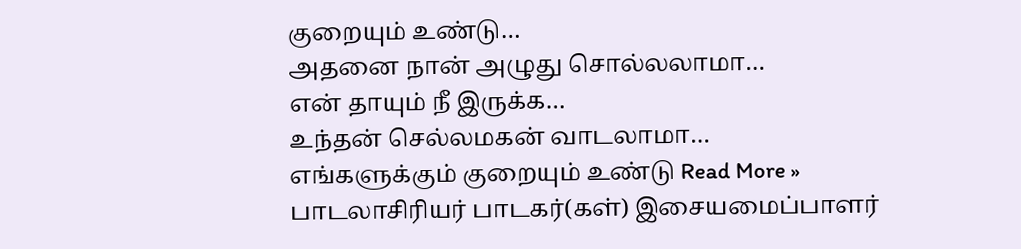குறையும் உண்டு…
அதனை நான் அழுது சொல்லலாமா…
என் தாயும் நீ இருக்க…
உந்தன் செல்லமகன் வாடலாமா…
எங்களுக்கும் குறையும் உண்டு Read More »
பாடலாசிரியர் பாடகர்(கள்) இசையமைப்பாளர்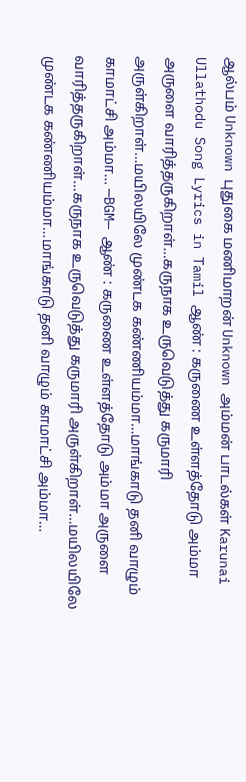ஆல்பம் Unknown புதுகை மணிமாறன் Unknown அம்மன் பாடல்கள் Karunai Ullathodu Song Lyrics in Tamil ஆண் : கருணை உள்ளத்தோடு அம்மா அருளை வாரித்தருகிறாள்…கருநாக உருவெடுத்து கருமாரி அருள்கிறாள்…மயிலயிலே முண்டக கண்ணியம்மா…மாங்காடு தனி வாழும் காமாட்சி அம்மா… —BGM— ஆண் : கருணை உள்ளத்தோடு அம்மா அருளை வாரித்தருகிறாள்…கருநாக உருவெடுத்து கருமாரி அருள்கிறாள்…மயிலயிலே முண்டக கண்ணியம்மா…மாங்காடு தனி வாழும் காமாட்சி அம்மா…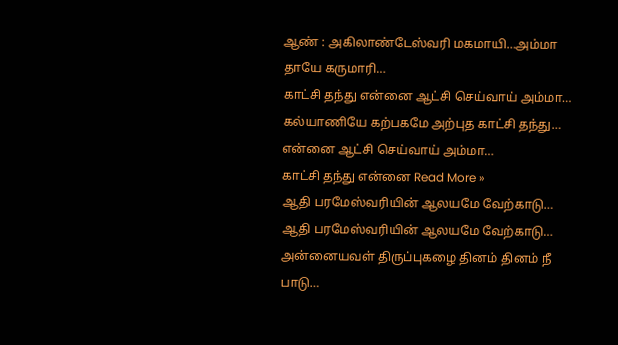ஆண் : அகிலாண்டேஸ்வரி மகமாயி…அம்மா தாயே கருமாரி…
காட்சி தந்து என்னை ஆட்சி செய்வாய் அம்மா…
கல்யாணியே கற்பகமே அற்புத காட்சி தந்து…
என்னை ஆட்சி செய்வாய் அம்மா…
காட்சி தந்து என்னை Read More »
ஆதி பரமேஸ்வரியின் ஆலயமே வேற்காடு…
ஆதி பரமேஸ்வரியின் ஆலயமே வேற்காடு…
அன்னையவள் திருப்புகழை தினம் தினம் நீ பாடு…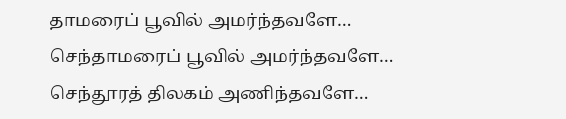தாமரைப் பூவில் அமர்ந்தவளே…
செந்தாமரைப் பூவில் அமர்ந்தவளே…
செந்தூரத் திலகம் அணிந்தவளே…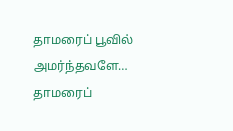தாமரைப் பூவில் அமர்ந்தவளே…
தாமரைப்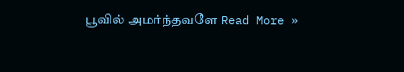பூவில் அமர்ந்தவளே Read More »